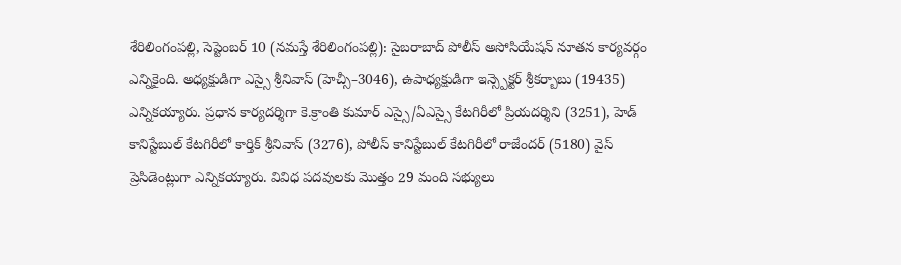శేరిలింగంపల్లి, సెప్టెంబర్ 10 (నమస్తే శేరిలింగంపల్లి): సైబరాబాద్ పోలీస్ అసోసియేషన్ నూతన కార్యవర్గం ఎన్నికైంది. అధ్యక్షుడిగా ఎస్సై శ్రీనివాస్ (హెచ్సీ–3046), ఉపాధ్యక్షుడిగా ఇన్స్పెక్టర్ శ్రీకర్బాబు (19435) ఎన్నికయ్యారు. ప్రధాన కార్యదర్శిగా కె.క్రాంతి కుమార్ ఎస్సై/ఏఎస్సై కేటగిరీలో ప్రియదర్శిని (3251), హెడ్ కానిస్టేబుల్ కేటగిరీలో కార్తిక్ శ్రీనివాస్ (3276), పోలీస్ కానిస్టేబుల్ కేటగిరీలో రాజేందర్ (5180) వైస్ ప్రెసిడెంట్లుగా ఎన్నికయ్యారు. వివిధ పదవులకు మొత్తం 29 మంది సభ్యులు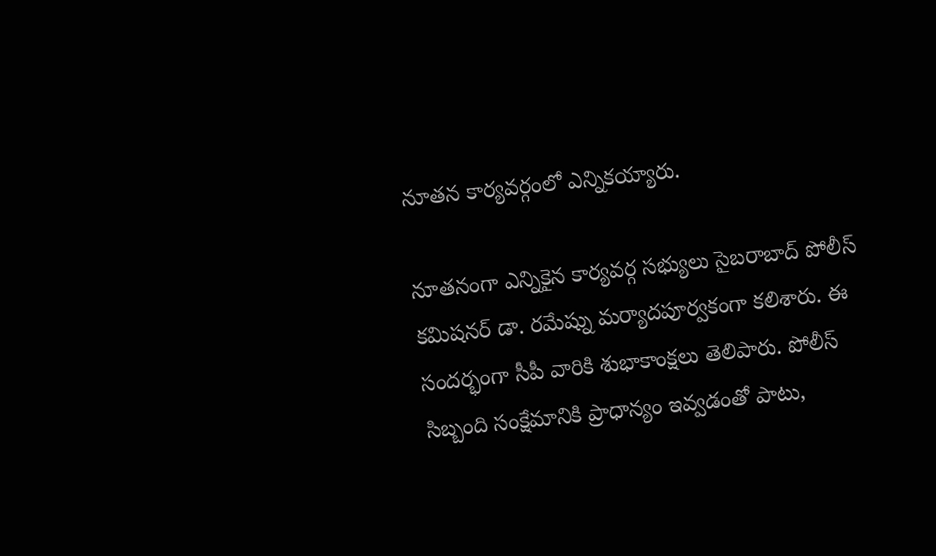నూతన కార్యవర్గంలో ఎన్నికయ్యారు.

నూతనంగా ఎన్నికైన కార్యవర్గ సభ్యులు సైబరాబాద్ పోలీస్ కమిషనర్ డా. రమేష్ను మర్యాదపూర్వకంగా కలిశారు. ఈ సందర్భంగా సీపీ వారికి శుభాకాంక్షలు తెలిపారు. పోలీస్ సిబ్బంది సంక్షేమానికి ప్రాధాన్యం ఇవ్వడంతో పాటు,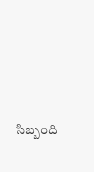సిబ్బంది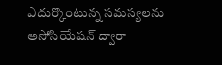ఎదుర్కొంటున్న సమస్యలను అసోసియేషన్ ద్వారా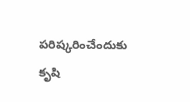పరిష్కరించేందుకు కృషి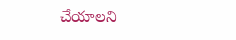చేయాలని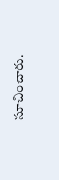సూచించారు.